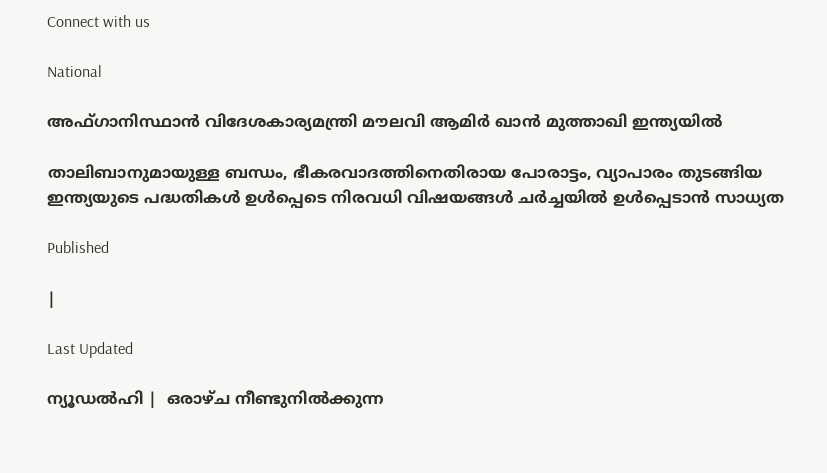Connect with us

National

അഫ്ഗാനിസ്ഥാന്‍ വിദേശകാര്യമന്ത്രി മൗലവി ആമിര്‍ ഖാന്‍ മുത്താഖി ഇന്ത്യയില്‍

താലിബാനുമായുള്ള ബന്ധം, ഭീകരവാദത്തിനെതിരായ പോരാട്ടം, വ്യാപാരം തുടങ്ങിയ ഇന്ത്യയുടെ പദ്ധതികള്‍ ഉള്‍പ്പെടെ നിരവധി വിഷയങ്ങള്‍ ചര്‍ച്ചയില്‍ ഉള്‍പ്പെടാന്‍ സാധ്യത

Published

|

Last Updated

ന്യൂഡല്‍ഹി |  ഒരാഴ്ച നീണ്ടുനില്‍ക്കുന്ന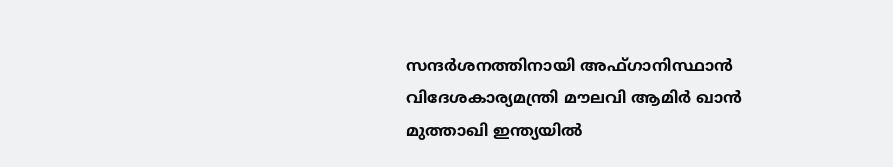സന്ദര്‍ശനത്തിനായി അഫ്ഗാനിസ്ഥാന്‍ വിദേശകാര്യമന്ത്രി മൗലവി ആമിര്‍ ഖാന്‍ മുത്താഖി ഇന്ത്യയില്‍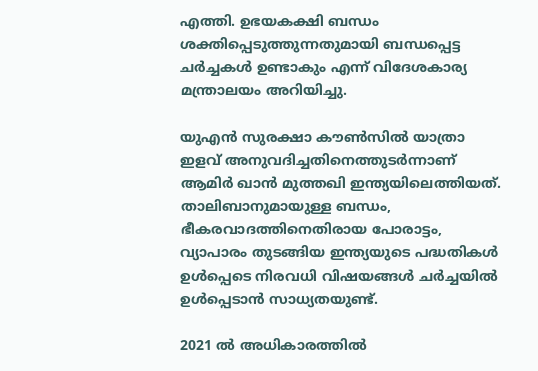എത്തി. ഉഭയകക്ഷി ബന്ധം ശക്തിപ്പെടുത്തുന്നതുമായി ബന്ധപ്പെട്ട ചര്‍ച്ചകള്‍ ഉണ്ടാകും എന്ന് വിദേശകാര്യ മന്ത്രാലയം അറിയിച്ചു.

യുഎന്‍ സുരക്ഷാ കൗണ്‍സില്‍ യാത്രാ ഇളവ് അനുവദിച്ചതിനെത്തുടര്‍ന്നാണ് ആമിര്‍ ഖാന്‍ മുത്തഖി ഇന്ത്യയിലെത്തിയത്. താലിബാനുമായുള്ള ബന്ധം, ഭീകരവാദത്തിനെതിരായ പോരാട്ടം, വ്യാപാരം തുടങ്ങിയ ഇന്ത്യയുടെ പദ്ധതികള്‍ ഉള്‍പ്പെടെ നിരവധി വിഷയങ്ങള്‍ ചര്‍ച്ചയില്‍ ഉള്‍പ്പെടാന്‍ സാധ്യതയുണ്ട്.

2021 ല്‍ അധികാരത്തില്‍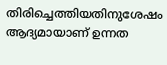തിരിച്ചെത്തിയതിനുശേഷം ആദ്യമായാണ് ഉന്നത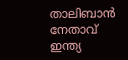താലിബാന്‍ നേതാവ് ഇന്ത്യ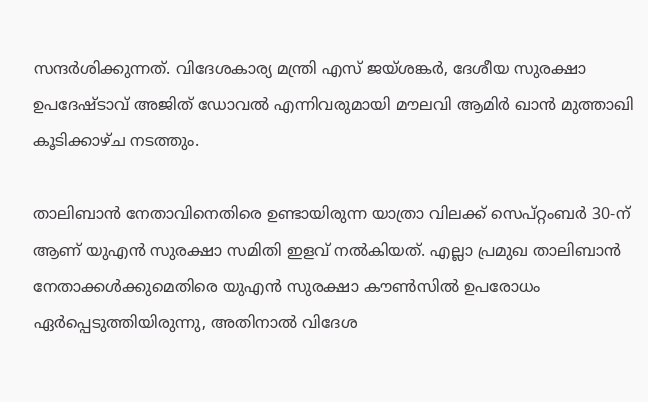സന്ദര്‍ശിക്കുന്നത്. വിദേശകാര്യ മന്ത്രി എസ് ജയ്ശങ്കര്‍, ദേശീയ സുരക്ഷാ ഉപദേഷ്ടാവ് അജിത് ഡോവല്‍ എന്നിവരുമായി മൗലവി ആമിര്‍ ഖാന്‍ മുത്താഖി കൂടിക്കാഴ്ച നടത്തും.

താലിബാന്‍ നേതാവിനെതിരെ ഉണ്ടായിരുന്ന യാത്രാ വിലക്ക് സെപ്റ്റംബര്‍ 30-ന് ആണ് യുഎന്‍ സുരക്ഷാ സമിതി ഇളവ് നല്‍കിയത്. എല്ലാ പ്രമുഖ താലിബാന്‍ നേതാക്കള്‍ക്കുമെതിരെ യുഎന്‍ സുരക്ഷാ കൗണ്‍സില്‍ ഉപരോധം ഏര്‍പ്പെടുത്തിയിരുന്നു, അതിനാല്‍ വിദേശ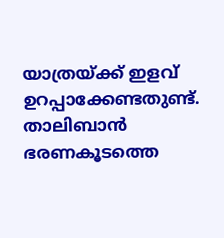യാത്രയ്ക്ക് ഇളവ് ഉറപ്പാക്കേണ്ടതുണ്ട്. താലിബാന്‍ ഭരണകൂടത്തെ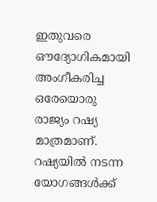ഇതുവരെ ഔദ്യോഗികമായി അംഗീകരിച്ച ഒരേയൊരു രാജ്യം റഷ്യ മാത്രമാണ്. റഷ്യയില്‍ നടന്ന യോഗങ്ങള്‍ക്ക്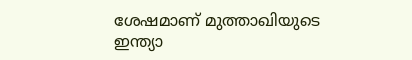ശേഷമാണ് മുത്താഖിയുടെ ഇന്ത്യാ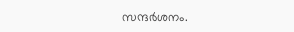സന്ദര്‍ശനം.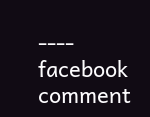---- facebook comment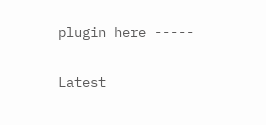plugin here -----

Latest